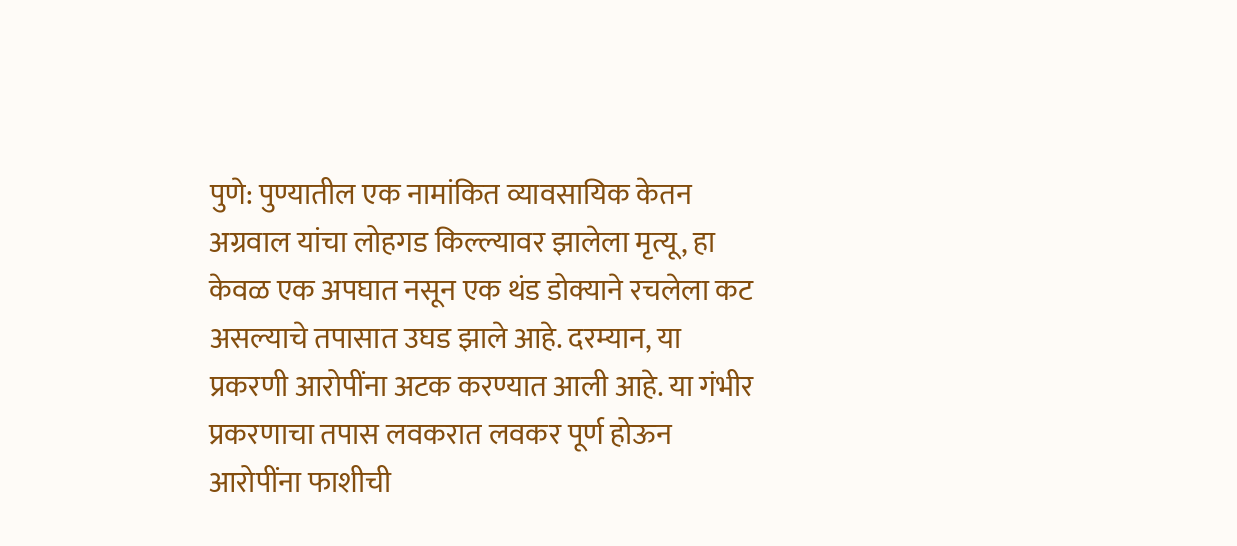पुणे: पुण्यातील एक नामांकित व्यावसायिक केतन अग्रवाल यांचा लोहगड किल्ल्यावर झालेला मृत्यू, हा केवळ एक अपघात नसून एक थंड डोक्याने रचलेला कट असल्याचे तपासात उघड झाले आहे. दरम्यान, या प्रकरणी आरोपींना अटक करण्यात आली आहे. या गंभीर प्रकरणाचा तपास लवकरात लवकर पूर्ण होऊन आरोपींना फाशीची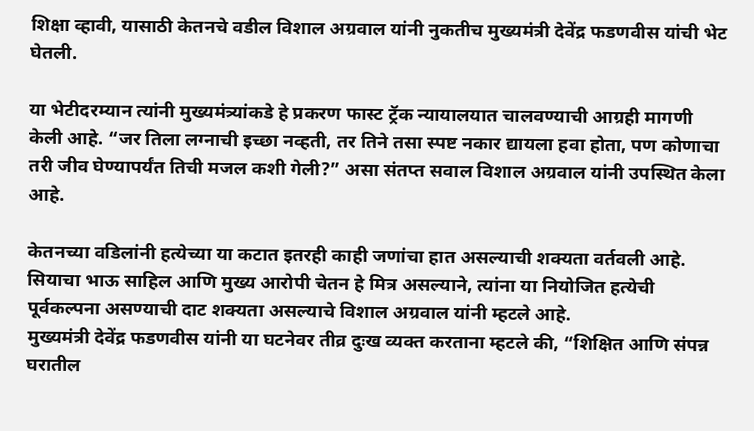शिक्षा व्हावी, यासाठी केतनचे वडील विशाल अग्रवाल यांनी नुकतीच मुख्यमंत्री देवेंद्र फडणवीस यांची भेट घेतली.

या भेटीदरम्यान त्यांनी मुख्यमंत्र्यांकडे हे प्रकरण फास्ट ट्रॅक न्यायालयात चालवण्याची आग्रही मागणी केली आहे. “जर तिला लग्नाची इच्छा नव्हती, तर तिने तसा स्पष्ट नकार द्यायला हवा होता, पण कोणाचा तरी जीव घेण्यापर्यंत तिची मजल कशी गेली?” असा संतप्त सवाल विशाल अग्रवाल यांनी उपस्थित केला आहे.

केतनच्या वडिलांनी हत्येच्या या कटात इतरही काही जणांचा हात असल्याची शक्यता वर्तवली आहे. सियाचा भाऊ साहिल आणि मुख्य आरोपी चेतन हे मित्र असल्याने, त्यांना या नियोजित हत्येची पूर्वकल्पना असण्याची दाट शक्यता असल्याचे विशाल अग्रवाल यांनी म्हटले आहे.
मुख्यमंत्री देवेंद्र फडणवीस यांनी या घटनेवर तीव्र दुःख व्यक्त करताना म्हटले की, “शिक्षित आणि संपन्न घरातील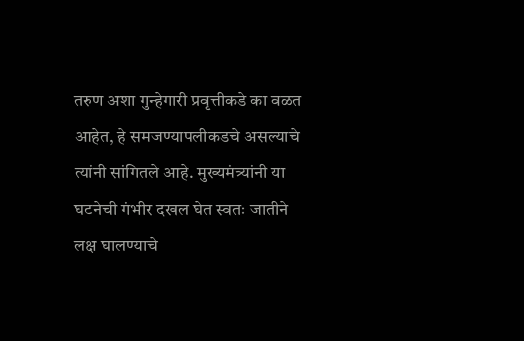तरुण अशा गुन्हेगारी प्रवृत्तीकडे का वळत आहेत, हे समजण्यापलीकडचे असल्याचे त्यांनी सांगितले आहे. मुख्यमंत्र्यांनी या घटनेची गंभीर दखल घेत स्वतः जातीने लक्ष घालण्याचे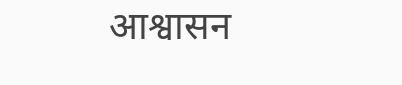आश्वासन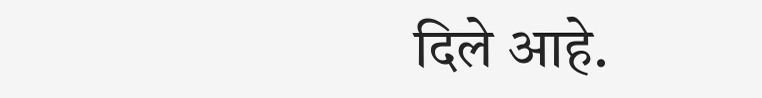दिले आहे.